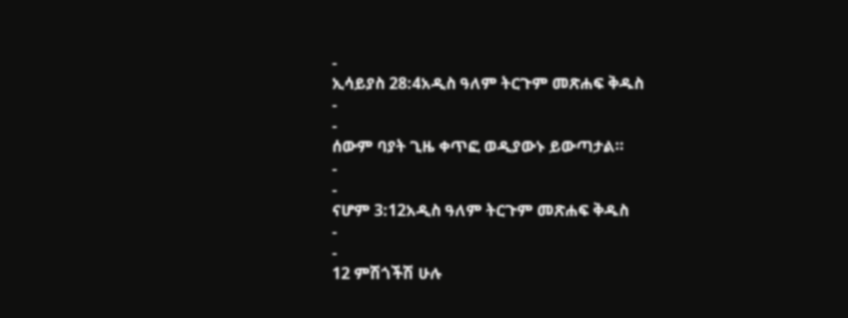-
ኢሳይያስ 28:4አዲስ ዓለም ትርጉም መጽሐፍ ቅዱስ
-
-
ሰውም ባያት ጊዜ ቀጥፎ ወዲያውኑ ይውጣታል።
-
-
ናሆም 3:12አዲስ ዓለም ትርጉም መጽሐፍ ቅዱስ
-
-
12 ምሽጎችሽ ሁሉ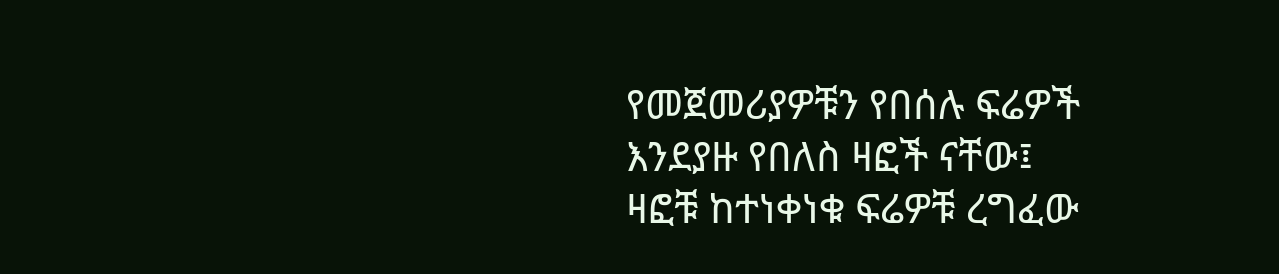የመጀመሪያዎቹን የበሰሉ ፍሬዎች እንደያዙ የበለስ ዛፎች ናቸው፤
ዛፎቹ ከተነቀነቁ ፍሬዎቹ ረግፈው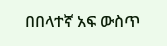በበላተኛ አፍ ውስጥ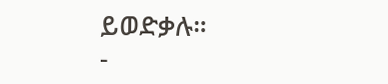ይወድቃሉ።
-